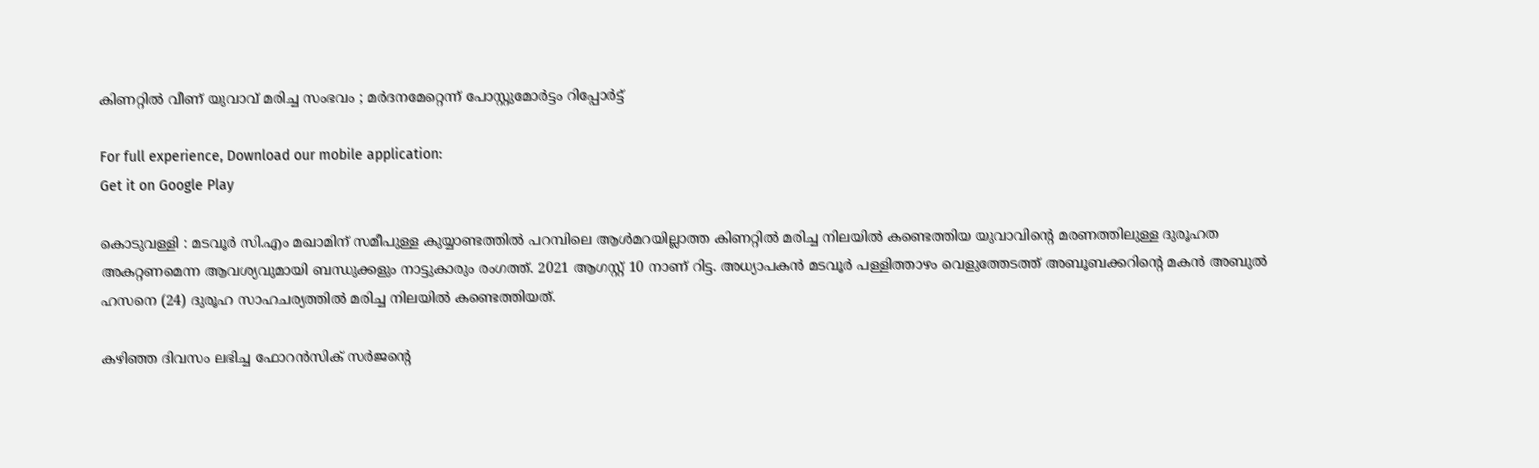കിണറ്റിൽ വീണ് യുവാവ് മരിച്ച സംഭവം ; മർദനമേറ്റെന്ന് പോസ്റ്റുമോർട്ടം റിപ്പോർട്ട്

For full experience, Download our mobile application:
Get it on Google Play

കൊടുവള്ളി : മടവൂർ സി.എം മഖാമിന് സമീപുള്ള കുയ്യാണ്ടത്തിൽ പറമ്പിലെ ആൾമറയില്ലാത്ത കിണറ്റിൽ മരിച്ച നിലയിൽ കണ്ടെത്തിയ യുവാവിന്റെ മരണത്തിലുള്ള ദുരൂഹത അകറ്റണമെന്ന ആവശ്യവുമായി ബന്ധുക്കളും നാട്ടുകാരും രംഗത്ത്. 2021 ആഗസ്റ്റ് 10 നാണ് റിട്ട. അധ്യാപകൻ മടവൂർ പള്ളിത്താഴം വെളുത്തേടത്ത് അബൂബക്കറിന്റെ മകൻ അബുൽ ഹസനെ (24) ദുരൂഹ സാഹചര്യത്തിൽ മരിച്ച നിലയിൽ കണ്ടെത്തിയത്.

കഴിഞ്ഞ ദിവസം ലഭിച്ച ഫോറൻസിക് സർജന്റെ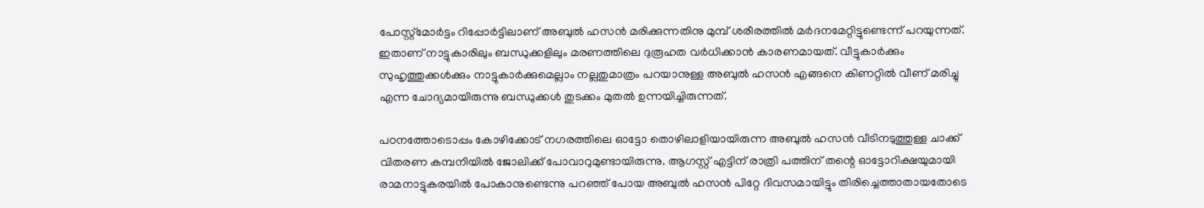പോസ്റ്റ്മോർട്ടം റിപ്പോർട്ടിലാണ് അബുൽ ഹസൻ മരിക്കുന്നതിനു മുമ്പ് ശരീരത്തിൽ മർദനമേറ്റിട്ടുണ്ടെന്ന് പറയുന്നത്. ഇതാണ് നാട്ടുകാരിലും ബന്ധുക്കളിലും മരണത്തിലെ ദുരൂഹത വർധിക്കാൻ കാരണമായത്. വീട്ടുകാർക്കും സുഹൃത്തുക്കൾക്കും നാട്ടുകാർക്കുമെല്ലാം നല്ലതുമാത്രം പറയാനുള്ള അബുൽ ഹസൻ എങ്ങനെ കിണറ്റിൽ വീണ് മരിച്ചു എന്ന ചോദ്യമായിരുന്നു ബന്ധുക്കൾ തുടക്കം മുതൽ ഉന്നയിച്ചിരുന്നത്.

പഠനത്തോടൊപ്പം കോഴിക്കോട് നഗരത്തിലെ ഓട്ടോ തൊഴിലാളിയായിരുന്ന അബുൽ ഹസൻ വീടിനടുത്തുള്ള ചാക്ക് വിതരണ കമ്പനിയിൽ ജോലിക്ക് പോവാറുമുണ്ടായിരുന്നു. ആഗസ്റ്റ് എട്ടിന് രാത്രി പത്തിന് തന്റെ ഓട്ടോറിക്ഷയുമായി രാമനാട്ടുകരയിൽ പോകാനുണ്ടെന്നു പറഞ്ഞ് പോയ അബുൽ ഹസൻ പിറ്റേ ദിവസമായിട്ടും തിരിച്ചെത്താതായതോടെ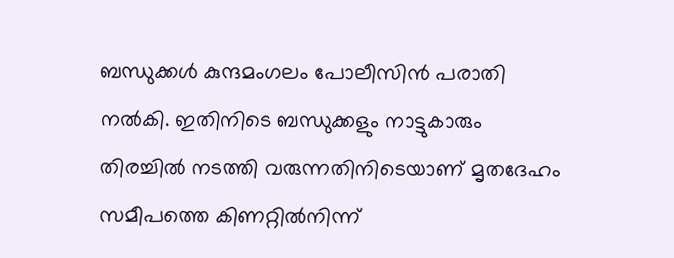ബന്ധുക്കൾ കുന്ദമംഗലം പോലീസിൻ പരാതി നൽകി. ഇതിനിടെ ബന്ധുക്കളും നാട്ടുകാരും തിരച്ചിൽ നടത്തി വരുന്നതിനിടെയാണ് മൃതദേഹം സമീപത്തെ കിണറ്റിൽനിന്ന്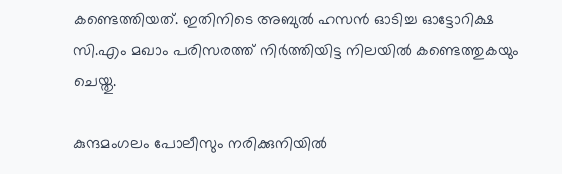കണ്ടെത്തിയത്. ഇതിനിടെ അബുൽ ഹസൻ ഓടിച്ച ഓട്ടോറിക്ഷ സി.എം മഖാം പരിസരത്ത് നിർത്തിയിട്ട നിലയിൽ കണ്ടെത്തുകയും ചെയ്തു.

കുന്ദമംഗലം പോലീസും നരിക്കുനിയിൽ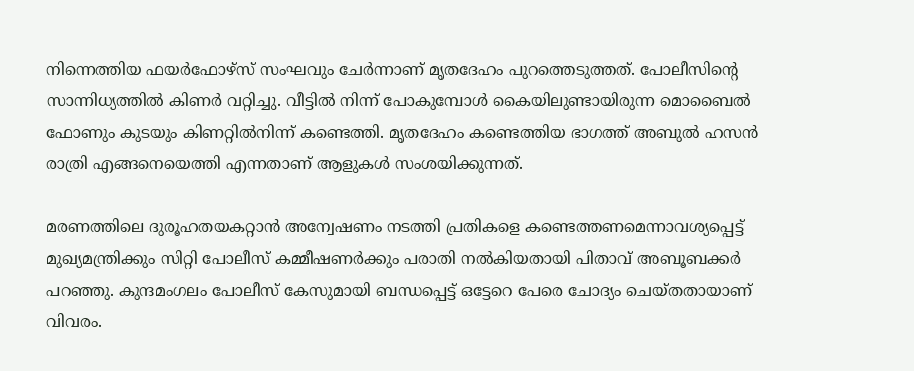നിന്നെത്തിയ ഫയർഫോഴ്സ് സംഘവും ചേർന്നാണ് മൃതദേഹം പുറത്തെടുത്തത്. പോലീസിന്റെ സാന്നിധ്യത്തിൽ കിണർ വറ്റിച്ചു. വീട്ടിൽ നിന്ന് പോകുമ്പോൾ കൈയിലുണ്ടായിരുന്ന മൊബൈൽ ഫോണും കുടയും കിണറ്റിൽനിന്ന് കണ്ടെത്തി. മൃതദേഹം കണ്ടെത്തിയ ഭാഗത്ത് അബുൽ ഹസൻ രാത്രി എങ്ങനെയെത്തി എന്നതാണ് ആളുകൾ സംശയിക്കുന്നത്.

മരണത്തിലെ ദുരൂഹതയകറ്റാൻ അന്വേഷണം നടത്തി പ്രതികളെ കണ്ടെത്തണമെന്നാവശ്യപ്പെട്ട് മുഖ്യമന്ത്രിക്കും സിറ്റി പോലീസ് കമ്മീഷണർക്കും പരാതി നൽകിയതായി പിതാവ് അബൂബക്കർ പറഞ്ഞു. കുന്ദമംഗലം പോലീസ് കേസുമായി ബന്ധപ്പെട്ട് ഒട്ടേറെ പേരെ ചോദ്യം ചെയ്തതായാണ് വിവരം.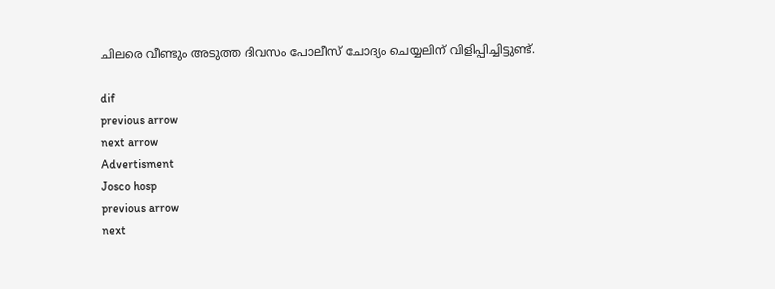ചിലരെ വീണ്ടും അടുത്ത ദിവസം പോലീസ് ചോദ്യം ചെയ്യലിന് വിളിപ്പിച്ചിട്ടുണ്ട്.

dif
previous arrow
next arrow
Advertisment
Josco hosp
previous arrow
next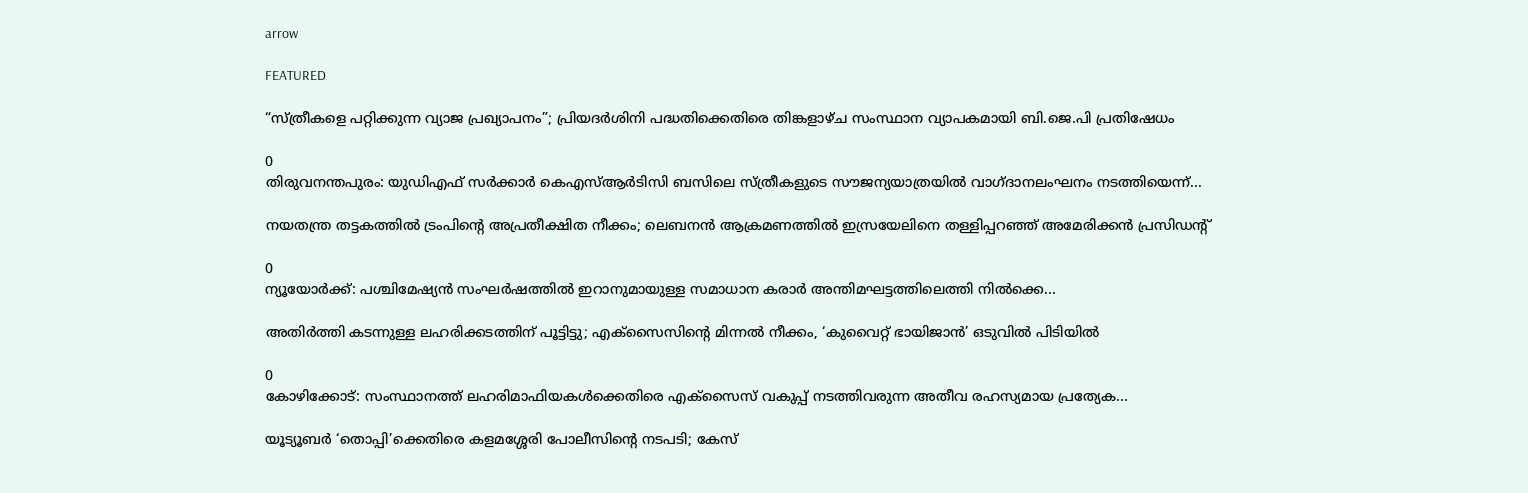arrow

FEATURED

“സ്ത്രീകളെ പറ്റിക്കുന്ന വ്യാജ പ്രഖ്യാപനം”; പ്രിയദർശിനി പദ്ധതിക്കെതിരെ തിങ്കളാഴ്ച സംസ്ഥാന വ്യാപകമായി ബി.ജെ.പി പ്രതിഷേധം

0
തിരുവനന്തപുരം: യുഡിഎഫ് സർക്കാർ കെഎസ്ആർടിസി ബസിലെ സ്ത്രീകളുടെ സൗജന്യയാത്രയിൽ വാഗ്ദാനലംഘനം നടത്തിയെന്ന്...

നയതന്ത്ര തട്ടകത്തിൽ ട്രംപിന്റെ അപ്രതീക്ഷിത നീക്കം; ലെബനൻ ആക്രമണത്തിൽ ഇസ്രയേലിനെ തള്ളിപ്പറഞ്ഞ് അമേരിക്കൻ പ്രസിഡന്റ്

0
ന്യൂയോർക്ക്: പശ്ചിമേഷ്യൻ സംഘർഷത്തിൽ ഇറാനുമായുള്ള സമാധാന കരാർ അന്തിമഘട്ടത്തിലെത്തി നിൽക്കെ...

അതിർത്തി കടന്നുള്ള ലഹരിക്കടത്തിന് പൂട്ടിട്ടു; എക്‌സൈസിന്റെ മിന്നൽ നീക്കം, ‘കുവൈറ്റ് ഭായിജാൻ’ ഒടുവിൽ പിടിയിൽ

0
കോഴിക്കോട്: സംസ്ഥാനത്ത് ലഹരിമാഫിയകൾക്കെതിരെ എക്‌സൈസ് വകുപ്പ് നടത്തിവരുന്ന അതീവ രഹസ്യമായ പ്രത്യേക...

യൂട്യൂബർ ‘തൊപ്പി’ക്കെതിരെ കളമശ്ശേരി പോലീസിന്റെ നടപടി; കേസ്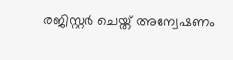രജിസ്റ്റർ ചെയ്ത് അന്വേഷണം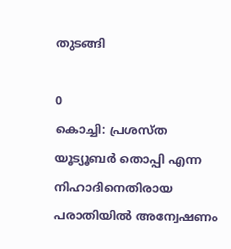തുടങ്ങി

0
കൊച്ചി: പ്രശസ്ത യൂട്യൂബര്‍ തൊപ്പി എന്ന നിഹാദിനെതിരായ പരാതിയില്‍ അന്വേഷണം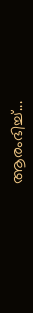ആരംഭിച്ച്...